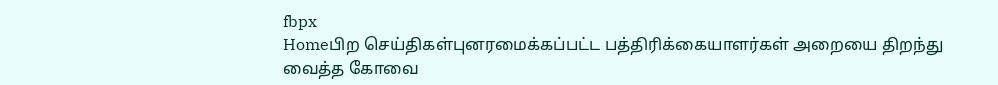fbpx
Homeபிற செய்திகள்புனரமைக்கப்பட்ட பத்திரிக்கையாளர்கள் அறையை திறந்து வைத்த கோவை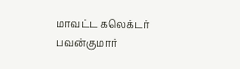மாவட்ட கலெக்டர் பவன்குமார்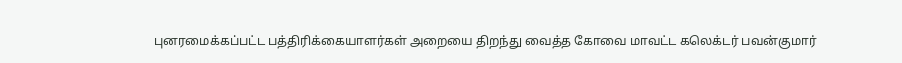புனரமைக்கப்பட்ட பத்திரிக்கையாளர்கள் அறையை திறந்து வைத்த கோவை மாவட்ட கலெக்டர் பவன்குமார்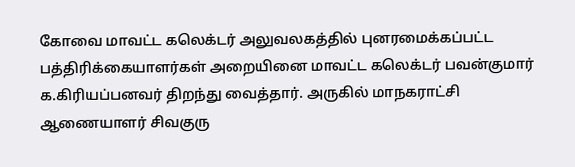கோவை மாவட்ட கலெக்டர் அலுவலகத்தில் புனரமைக்கப்பட்ட பத்திரிக்கையாளர்கள் அறையினை மாவட்ட கலெக்டர் பவன்குமார் க.கிரியப்பனவர் திறந்து வைத்தார். அருகில் மாநகராட்சி ஆணையாளர் சிவகுரு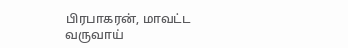பிரபாகரன், மாவட்ட வருவாய்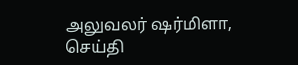அலுவலர் ஷர்மிளா, செய்தி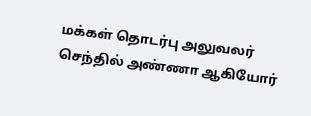மக்கள் தொடர்பு அலுவலர் செந்தில் அண்ணா ஆகியோர்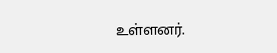உள்ளனர்.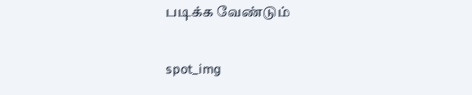படிக்க வேண்டும்

spot_img